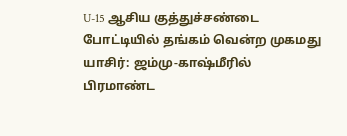U-15 ஆசிய குத்துச்சண்டை போட்டியில் தங்கம் வென்ற முகமது யாசிர்: ஜம்மு-காஷ்மீரில் பிரமாண்ட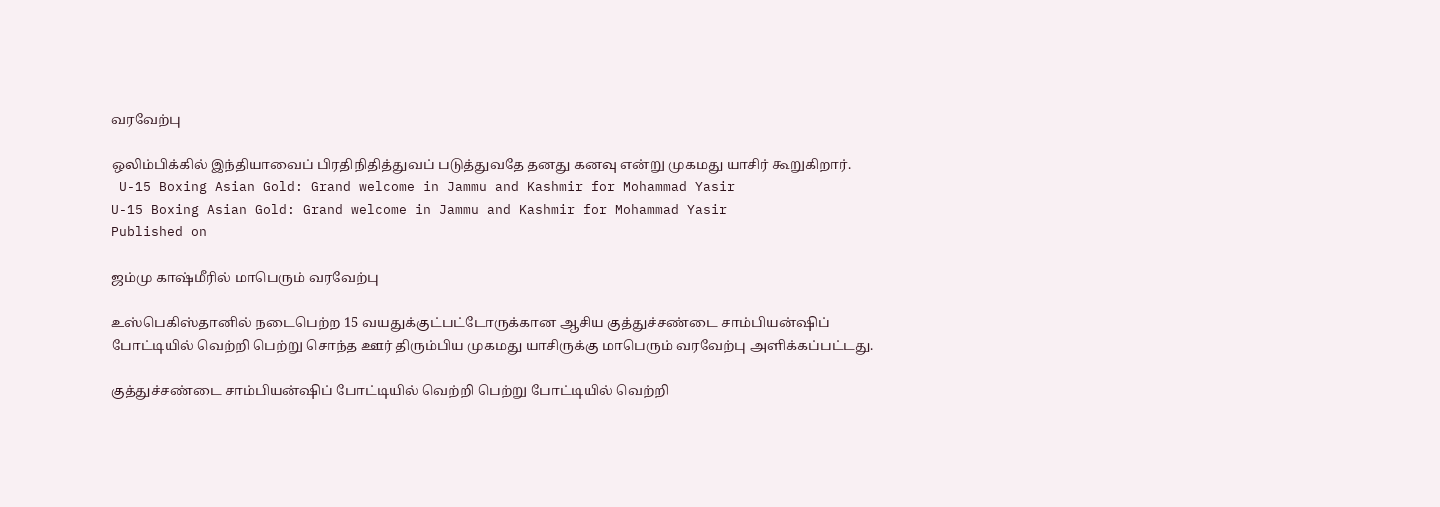வரவேற்பு

ஒலிம்பிக்கில் இந்தியாவைப் பிரதிநிதித்துவப் படுத்துவதே தனது கனவு என்று முகமது யாசிர் கூறுகிறார்.
 U-15 Boxing Asian Gold: Grand welcome in Jammu and Kashmir for Mohammad Yasir
U-15 Boxing Asian Gold: Grand welcome in Jammu and Kashmir for Mohammad Yasir
Published on

ஜம்மு காஷ்மீரில் மாபெரும் வரவேற்பு

உஸ்பெகிஸ்தானில் நடைபெற்ற 15 வயதுக்குட்பட்டோருக்கான ஆசிய குத்துச்சண்டை சாம்பியன்ஷிப் போட்டியில் வெற்றி பெற்று சொந்த ஊர் திரும்பிய முகமது யாசிருக்கு மாபெரும் வரவேற்பு அளிக்கப்பட்டது.

குத்துச்சண்டை சாம்பியன்ஷிப் போட்டியில் வெற்றி பெற்று போட்டியில் வெற்றி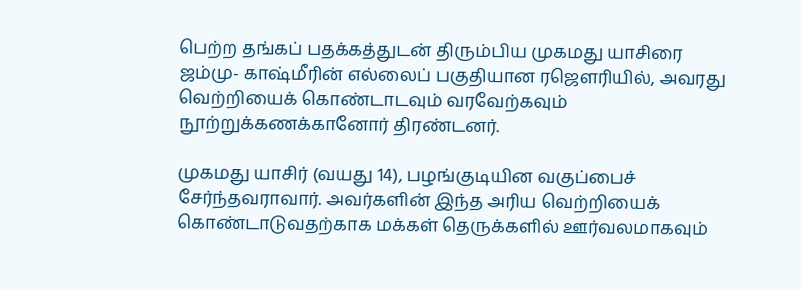பெற்ற தங்கப் பதக்கத்துடன் திரும்பிய முகமது யாசிரை ஜம்மு- காஷ்மீரின் எல்லைப் பகுதியான ரஜௌரியில், அவரது வெற்றியைக் கொண்டாடவும் வரவேற்கவும் நூற்றுக்கணக்கானோர் திரண்டனர்.

முகமது யாசிர் (வயது 14), பழங்குடியின வகுப்பைச் சேர்ந்தவராவார். அவர்களின் இந்த அரிய வெற்றியைக் கொண்டாடுவதற்காக மக்கள் தெருக்களில் ஊர்வலமாகவும்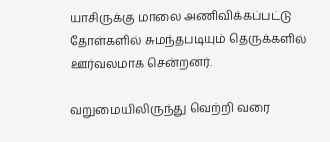யாசிருக்கு மாலை அணிவிக்கப்பட்டு தோள்களில் சுமந்தபடியும் தெருக்களில் ஊர்வலமாக சென்றனர்.

வறுமையிலிருந்து வெற்றி வரை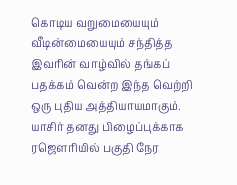கொடிய வறுமையையும் வீடின்மையையும் சந்தித்த இவரின் வாழ்வில் தங்கப் பதக்கம் வென்ற இந்த வெற்றி ஒரு புதிய அத்தியாயமாகும். யாசிர் தனது பிழைப்புக்காக ரஜௌரியில் பகுதி நேர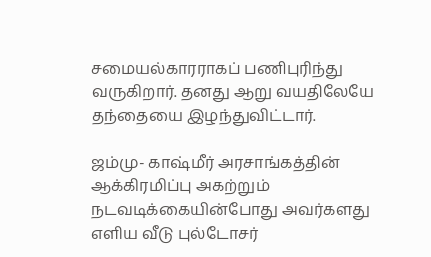சமையல்காரராகப் பணிபுரிந்து வருகிறார். தனது ஆறு வயதிலேயே தந்தையை இழந்துவிட்டார்.

ஜம்மு- காஷ்மீர் அரசாங்கத்தின் ஆக்கிரமிப்பு அகற்றும் நடவடிக்கையின்போது அவர்களது எளிய வீடு புல்டோசர்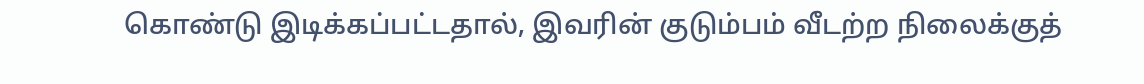கொண்டு இடிக்கப்பட்டதால், இவரின் குடும்பம் வீடற்ற நிலைக்குத்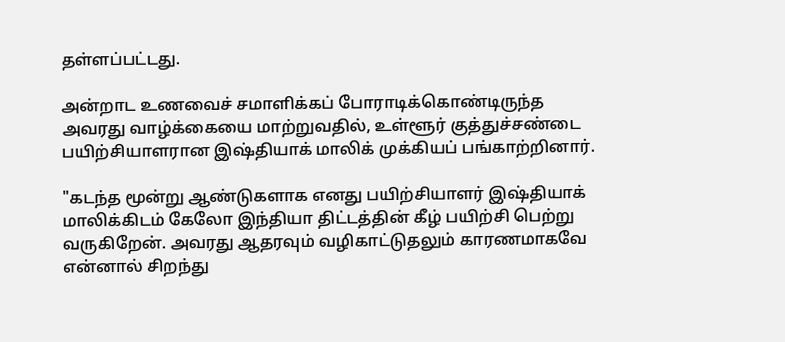தள்ளப்பட்டது.

அன்றாட உணவைச் சமாளிக்கப் போராடிக்கொண்டிருந்த அவரது வாழ்க்கையை மாற்றுவதில், உள்ளூர் குத்துச்சண்டை பயிற்சியாளரான இஷ்தியாக் மாலிக் முக்கியப் பங்காற்றினார்.

"கடந்த மூன்று ஆண்டுகளாக எனது பயிற்சியாளர் இஷ்தியாக் மாலிக்கிடம் கேலோ இந்தியா திட்டத்தின் கீழ் பயிற்சி பெற்று வருகிறேன். அவரது ஆதரவும் வழிகாட்டுதலும் காரணமாகவே என்னால் சிறந்து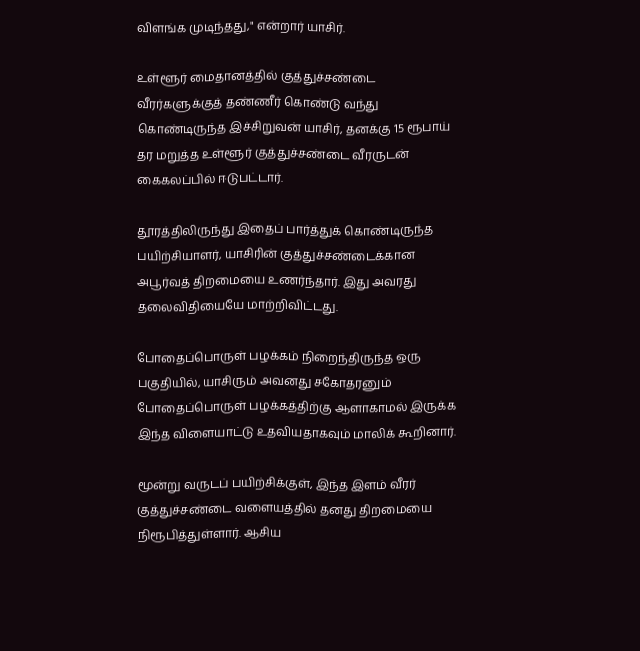விளங்க முடிந்தது," என்றார் யாசிர்.

உள்ளூர் மைதானத்தில் குத்துச்சண்டை வீரர்களுக்குத் தண்ணீர் கொண்டு வந்து கொண்டிருந்த இச்சிறுவன் யாசிர், தனக்கு 15 ரூபாய் தர மறுத்த உள்ளூர் குத்துச்சண்டை வீரருடன் கைகலப்பில் ஈடுபட்டார்.

தூரத்திலிருந்து இதைப் பார்த்துக் கொண்டிருந்த பயிற்சியாளர், யாசிரின் குத்துச்சண்டைக்கான அபூர்வத் திறமையை உணர்ந்தார். இது அவரது தலைவிதியையே மாற்றிவிட்டது.

போதைப்பொருள் பழக்கம் நிறைந்திருந்த ஒரு பகுதியில், யாசிரும் அவனது சகோதரனும் போதைப்பொருள் பழக்கத்திற்கு ஆளாகாமல் இருக்க இந்த விளையாட்டு உதவியதாகவும் மாலிக் கூறினார்.

மூன்று வருடப் பயிற்சிக்குள், இந்த இளம் வீரர் குத்துச்சண்டை வளையத்தில் தனது திறமையை நிரூபித்துள்ளார். ஆசிய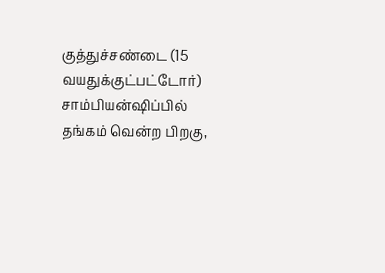குத்துச்சண்டை (15 வயதுக்குட்பட்டோர்) சாம்பியன்ஷிப்பில் தங்கம் வென்ற பிறகு,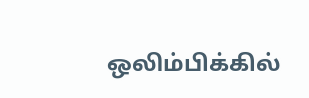ஒலிம்பிக்கில்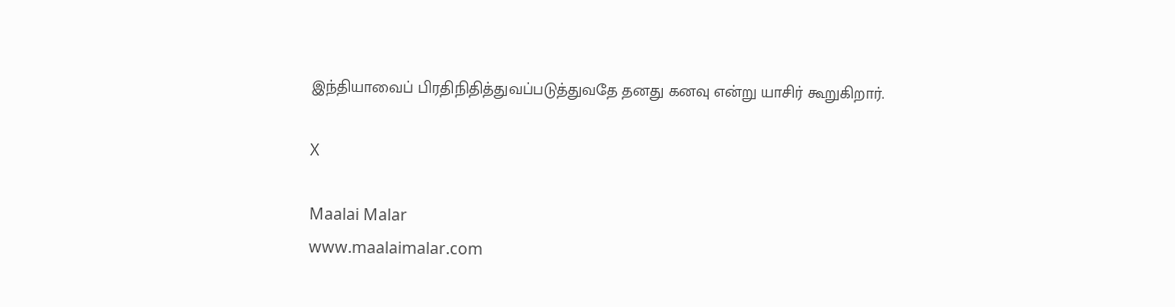இந்தியாவைப் பிரதிநிதித்துவப்படுத்துவதே தனது கனவு என்று யாசிர் கூறுகிறார்.

X

Maalai Malar
www.maalaimalar.com